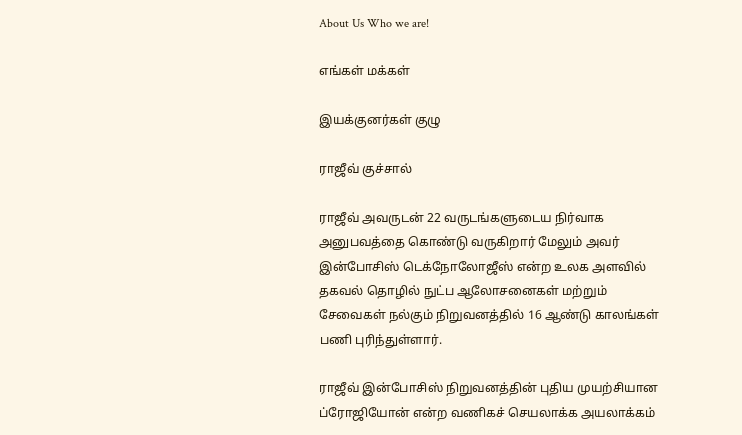About Us Who we are!

எங்கள் மக்கள்

இயக்குனர்கள் குழு

ராஜீவ் குச்சால்

ராஜீவ் அவருடன் 22 வருடங்களுடைய நிர்வாக அனுபவத்தை கொண்டு வருகிறார் மேலும் அவர் இன்போசிஸ் டெக்நோலோஜீஸ் என்ற உலக அளவில் தகவல் தொழில் நுட்ப ஆலோசனைகள் மற்றும் சேவைகள் நல்கும் நிறுவனத்தில் 16 ஆண்டு காலங்கள் பணி புரிந்துள்ளார்.

ராஜீவ் இன்போசிஸ் நிறுவனத்தின் புதிய முயற்சியான ப்ரோஜியோன் என்ற வணிகச் செயலாக்க அயலாக்கம்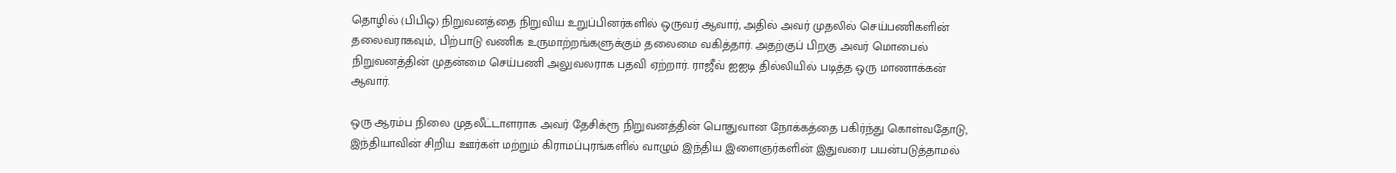தொழில் (பிபிஒ) நிறுவனத்தை நிறுவிய உறுப்பினர்களில் ஒருவர் ஆவார், அதில் அவர் முதலில் செய்பணிகளின் தலைவராகவும், பிற்பாடு வணிக உருமாற்றங்களுக்கும் தலைமை வகித்தார். அதற்குப் பிறகு அவர் மொபைல் நிறுவனத்தின் முதன்மை செய்பணி அலுவலராக பதவி ஏற்றார். ராஜீவ் ஐஐடி தில்லியில் படித்த ஒரு மாணாக்கன் ஆவார்.

ஒரு ஆரம்ப நிலை முதலீட்டாளராக அவர் தேசிக்ரூ நிறுவனத்தின் பொதுவான நோக்கத்தை பகிர்ந்து கொள்வதோடு, இந்தியாவின் சிறிய ஊர்கள் மற்றும் கிராமப்புரங்களில் வாழும் இந்திய இளைஞர்களின் இதுவரை பயன்படுத்தாமல்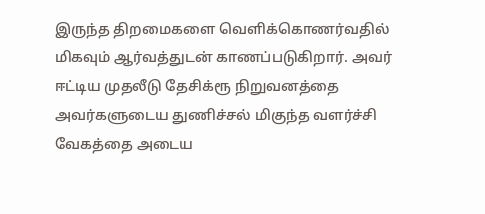இருந்த திறமைகளை வெளிக்கொணர்வதில் மிகவும் ஆர்வத்துடன் காணப்படுகிறார். அவர் ஈட்டிய முதலீடு தேசிக்ரூ நிறுவனத்தை அவர்களுடைய துணிச்சல் மிகுந்த வளர்ச்சி வேகத்தை அடைய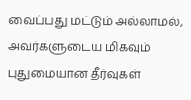வைப்பது மட்டும் அல்லாமல், அவர்களுடைய மிகவும் புதுமையான தீர்வுகள்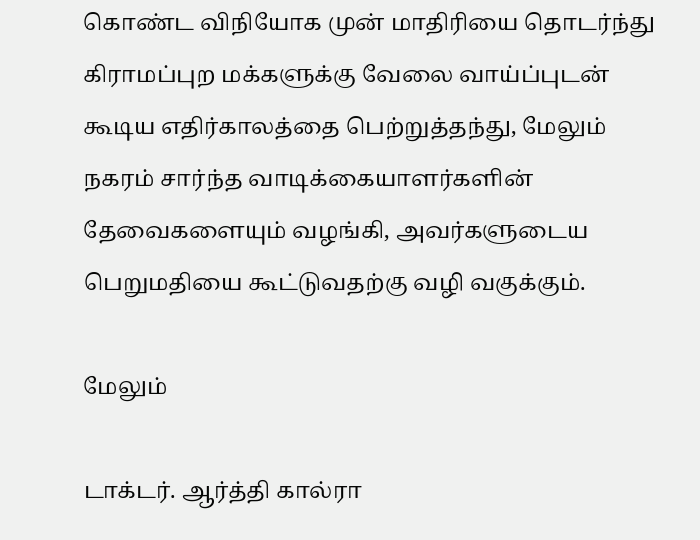கொண்ட விநியோக முன் மாதிரியை தொடர்ந்து கிராமப்புற மக்களுக்கு வேலை வாய்ப்புடன் கூடிய எதிர்காலத்தை பெற்றுத்தந்து, மேலும் நகரம் சார்ந்த வாடிக்கையாளர்களின் தேவைகளையும் வழங்கி, அவர்களுடைய பெறுமதியை கூட்டுவதற்கு வழி வகுக்கும்.

மேலும்

டாக்டர். ஆர்த்தி கால்ரா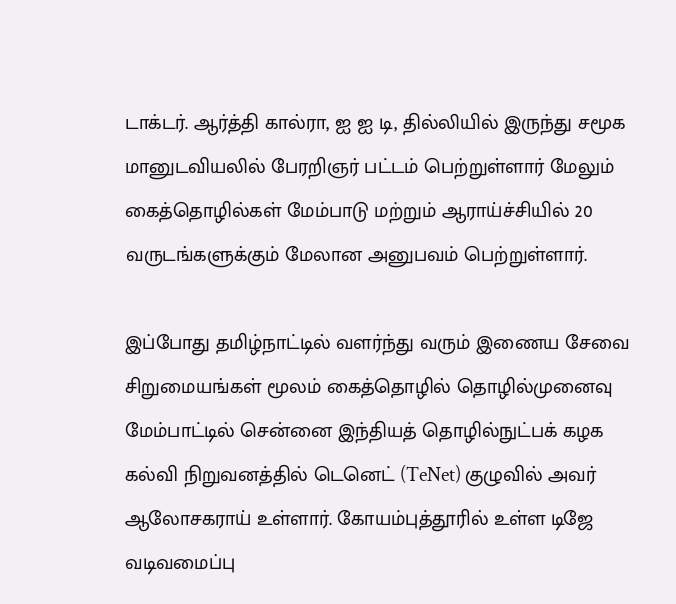டாக்டர். ஆர்த்தி கால்ரா, ஐ ஐ டி, தில்லியில் இருந்து சமூக மானுடவியலில் பேரறிஞர் பட்டம் பெற்றுள்ளார் மேலும் கைத்தொழில்கள் மேம்பாடு மற்றும் ஆராய்ச்சியில் 20 வருடங்களுக்கும் மேலான அனுபவம் பெற்றுள்ளார்.

இப்போது தமிழ்நாட்டில் வளர்ந்து வரும் இணைய சேவை சிறுமையங்கள் மூலம் கைத்தொழில் தொழில்முனைவு மேம்பாட்டில் சென்னை இந்தியத் தொழில்நுட்பக் கழக கல்வி நிறுவனத்தில் டெனெட் (TeNet) குழுவில் அவர் ஆலோசகராய் உள்ளார். கோயம்புத்தூரில் உள்ள டிஜே வடிவமைப்பு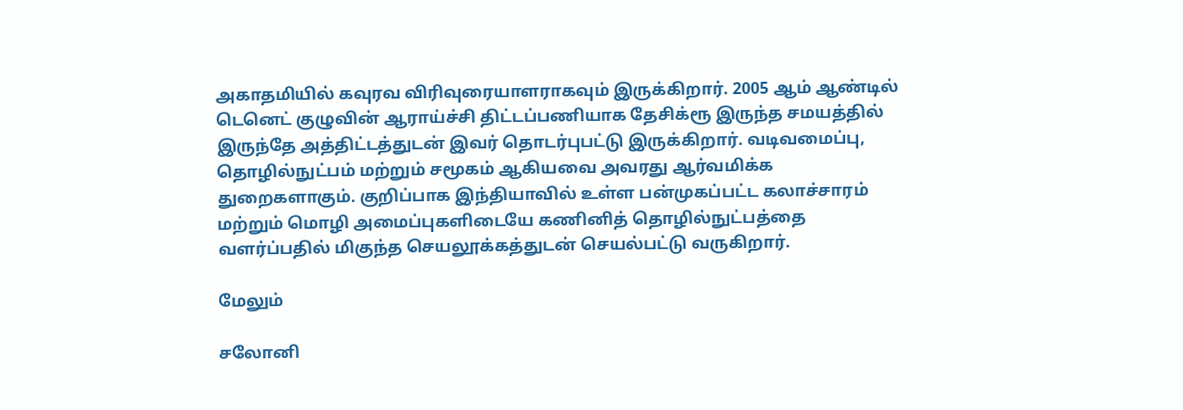அகாதமியில் கவுரவ விரிவுரையாளராகவும் இருக்கிறார். 2005 ஆம் ஆண்டில் டெனெட் குழுவின் ஆராய்ச்சி திட்டப்பணியாக தேசிக்ரூ இருந்த சமயத்தில் இருந்தே அத்திட்டத்துடன் இவர் தொடர்புபட்டு இருக்கிறார். வடிவமைப்பு, தொழில்நுட்பம் மற்றும் சமூகம் ஆகியவை அவரது ஆர்வமிக்க துறைகளாகும். குறிப்பாக இந்தியாவில் உள்ள பன்முகப்பட்ட கலாச்சாரம் மற்றும் மொழி அமைப்புகளிடையே கணினித் தொழில்நுட்பத்தை வளர்ப்பதில் மிகுந்த செயலூக்கத்துடன் செயல்பட்டு வருகிறார்.

மேலும்

சலோனி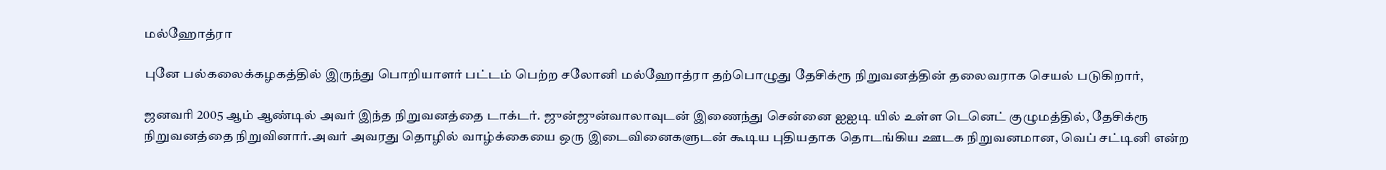மல்ஹோத்ரா

புனே பல்கலைக்கழகத்தில் இருந்து பொறியாளர் பட்டம் பெற்ற சலோனி மல்ஹோத்ரா தற்பொழுது தேசிக்ரூ நிறுவனத்தின் தலைவராக செயல் படுகிறார்,

ஜனவரி 2005 ஆம் ஆண்டில் அவர் இந்த நிறுவனத்தை டாக்டர். ஜுன்ஜுன்வாலாவுடன் இணைந்து சென்னை ஐஐடி யில் உள்ள டெனெட் குழுமத்தில், தேசிக்ரூ நிறுவனத்தை நிறுவினார்.அவர் அவரது தொழில் வாழ்க்கையை ஒரு இடைவினைகளுடன் கூடிய புதியதாக தொடங்கிய ஊடக நிறுவனமான, வெப் சட்டினி என்ற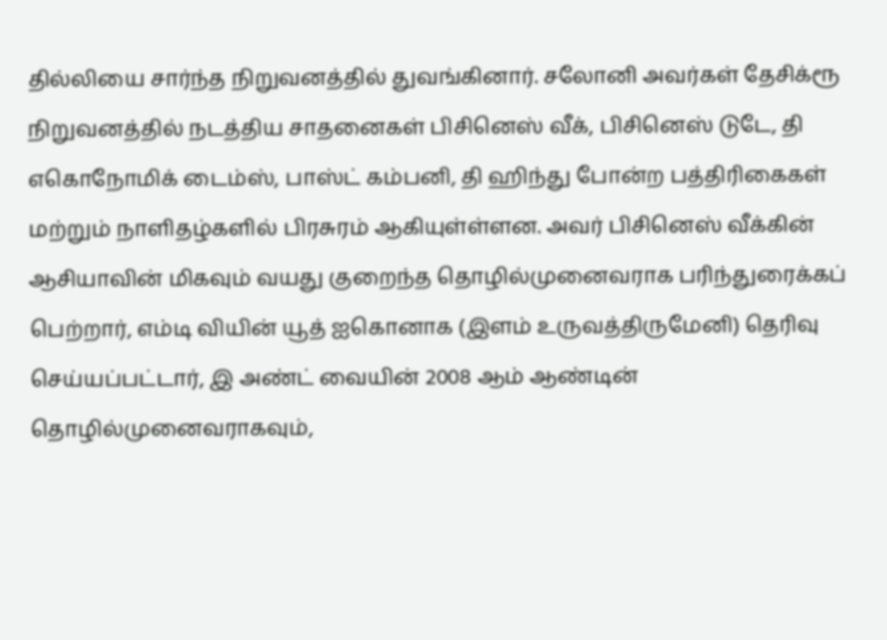தில்லியை சார்ந்த நிறுவனத்தில் துவங்கினார். சலோனி அவர்கள் தேசிக்ரூ நிறுவனத்தில் நடத்திய சாதனைகள் பிசினெஸ் வீக், பிசினெஸ் டுடே, தி எகொநோமிக் டைம்ஸ், பாஸ்ட் கம்பனி, தி ஹிந்து போன்ற பத்திரிகைகள் மற்றும் நாளிதழ்களில் பிரசுரம் ஆகியுள்ள்ளன. அவர் பிசினெஸ் வீக்கின் ஆசியாவின் மிகவும் வயது குறைந்த தொழில்முனைவராக பரிந்துரைக்கப் பெற்றார், எம்டி வியின் யூத் ஐகொனாக (இளம் உருவத்திருமேனி) தெரிவு செய்யப்பட்டார், இ அண்ட் வையின் 2008 ஆம் ஆண்டின் தொழில்முனைவராகவும்,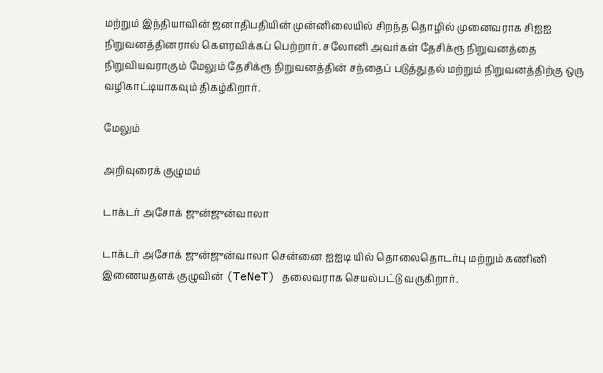மற்றும் இந்தியாவின் ஜனாதிபதியின் முன்னிலையில் சிறந்த தொழில் முனைவராக சிஐஐ நிறுவனத்தினரால் கௌரவிக்கப் பெற்றார். சலோனி அவர்கள் தேசிக்ரூ நிறுவனத்தை நிறுவியவராகும் மேலும் தேசிக்ரூ நிறுவனத்தின் சந்தைப் படுத்துதல் மற்றும் நிறுவனத்திற்கு ஒரு வழிகாட்டியாகவும் திகழ்கிறார்.

மேலும்

அறிவுரைக் குழுமம்

டாக்டர் அசோக் ஜுன்ஜுன்வாலா

டாக்டர் அசோக் ஜுன்ஜுன்வாலா சென்னை ஐஐடி யில் தொலைதொடர்பு மற்றும் கணினி இணையதளக் குழுவின் (TeNeT) தலைவராக செயல்பட்டு வருகிறார்.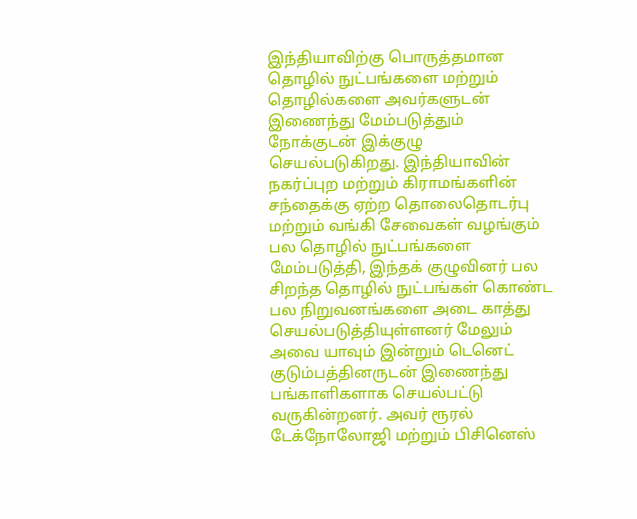இந்தியாவிற்கு பொருத்தமான தொழில் நுட்பங்களை மற்றும் தொழில்களை அவர்களுடன் இணைந்து மேம்படுத்தும் நோக்குடன் இக்குழு செயல்படுகிறது. இந்தியாவின் நகர்ப்புற மற்றும் கிராமங்களின் சந்தைக்கு ஏற்ற தொலைதொடர்பு மற்றும் வங்கி சேவைகள் வழங்கும் பல தொழில் நுட்பங்களை மேம்படுத்தி, இந்தக் குழுவினர் பல சிறந்த தொழில் நுட்பங்கள் கொண்ட பல நிறுவனங்களை அடை காத்து செயல்படுத்தியுள்ளனர் மேலும் அவை யாவும் இன்றும் டெனெட் குடும்பத்தினருடன் இணைந்து பங்காளிகளாக செயல்பட்டு வருகின்றனர். அவர் ரூரல் டேக்நோலோஜி மற்றும் பிசினெஸ்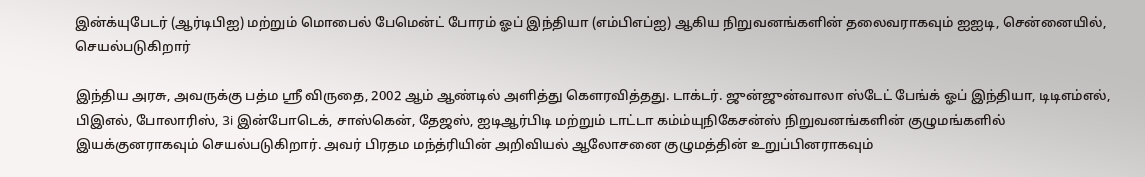இன்க்யுபேடர் (ஆர்டிபிஐ) மற்றும் மொபைல் பேமென்ட் போரம் ஓப் இந்தியா (எம்பிஎப்ஐ) ஆகிய நிறுவனங்களின் தலைவராகவும் ஐஐடி, சென்னையில், செயல்படுகிறார்

இந்திய அரசு, அவருக்கு பத்ம ஸ்ரீ விருதை, 2002 ஆம் ஆண்டில் அளித்து கௌரவித்தது. டாக்டர். ஜுன்ஜுன்வாலா ஸ்டேட் பேங்க் ஓப் இந்தியா, டிடிஎம்எல், பிஇஎல், போலாரிஸ், 3i இன்போடெக், சாஸ்கென், தேஜஸ், ஐடிஆர்பிடி மற்றும் டாட்டா கம்ம்யுநிகேசன்ஸ் நிறுவனங்களின் குழுமங்களில் இயக்குனராகவும் செயல்படுகிறார். அவர் பிரதம மந்த்ரியின் அறிவியல் ஆலோசனை குழுமத்தின் உறுப்பினராகவும்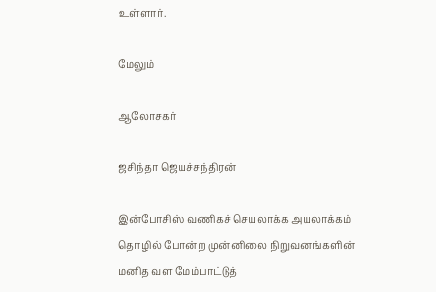உள்ளார்.

மேலும்

ஆலோசகர்

ஜசிந்தா ஜெயச்சந்திரன்

இன்போசிஸ் வணிகச் செயலாக்க அயலாக்கம் தொழில் போன்ற முன்னிலை நிறுவனங்களின் மனித வள மேம்பாட்டுத்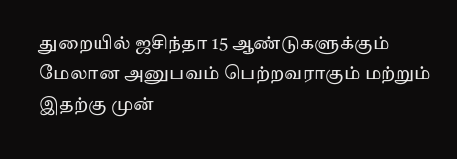துறையில் ஜசிந்தா 15 ஆண்டுகளுக்கும் மேலான அனுபவம் பெற்றவராகும் மற்றும் இதற்கு முன்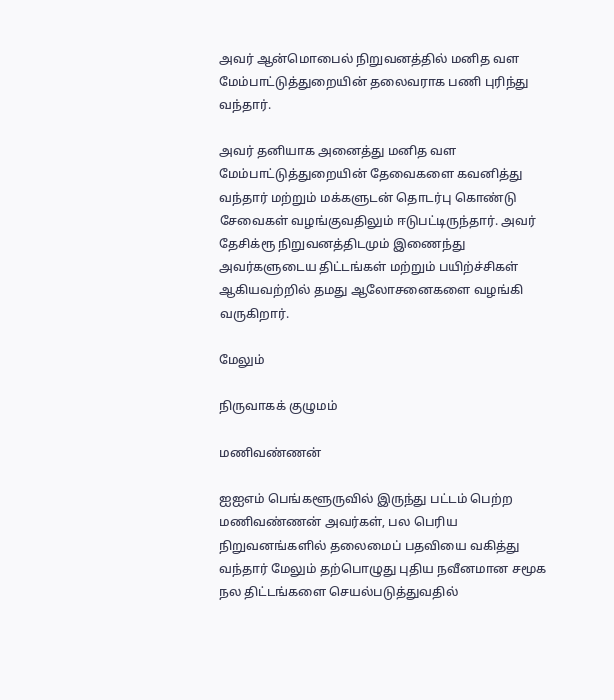அவர் ஆன்மொபைல் நிறுவனத்தில் மனித வள மேம்பாட்டுத்துறையின் தலைவராக பணி புரிந்து வந்தார்.

அவர் தனியாக அனைத்து மனித வள மேம்பாட்டுத்துறையின் தேவைகளை கவனித்து வந்தார் மற்றும் மக்களுடன் தொடர்பு கொண்டு சேவைகள் வழங்குவதிலும் ஈடுபட்டிருந்தார். அவர் தேசிக்ரூ நிறுவனத்திடமும் இணைந்து அவர்களுடைய திட்டங்கள் மற்றும் பயிற்ச்சிகள் ஆகியவற்றில் தமது ஆலோசனைகளை வழங்கி வருகிறார்.

மேலும்

நிருவாகக் குழுமம்

மணிவண்ணன்

ஐஐஎம் பெங்களூருவில் இருந்து பட்டம் பெற்ற மணிவண்ணன் அவர்கள், பல பெரிய நிறுவனங்களில் தலைமைப் பதவியை வகித்து வந்தார் மேலும் தற்பொழுது புதிய நவீனமான சமூக நல திட்டங்களை செயல்படுத்துவதில்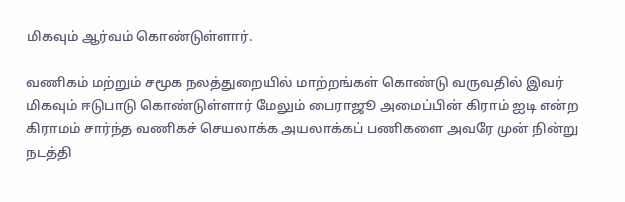மிகவும் ஆர்வம் கொண்டுள்ளார்.

வணிகம் மற்றும் சமூக நலத்துறையில் மாற்றங்கள் கொண்டு வருவதில் இவர் மிகவும் ஈடுபாடு கொண்டுள்ளார் மேலும் பைராஜூ அமைப்பின் கிராம் ஐடி என்ற கிராமம் சார்ந்த வணிகச் செயலாக்க அயலாக்கப் பணிகளை அவரே முன் நின்று நடத்தி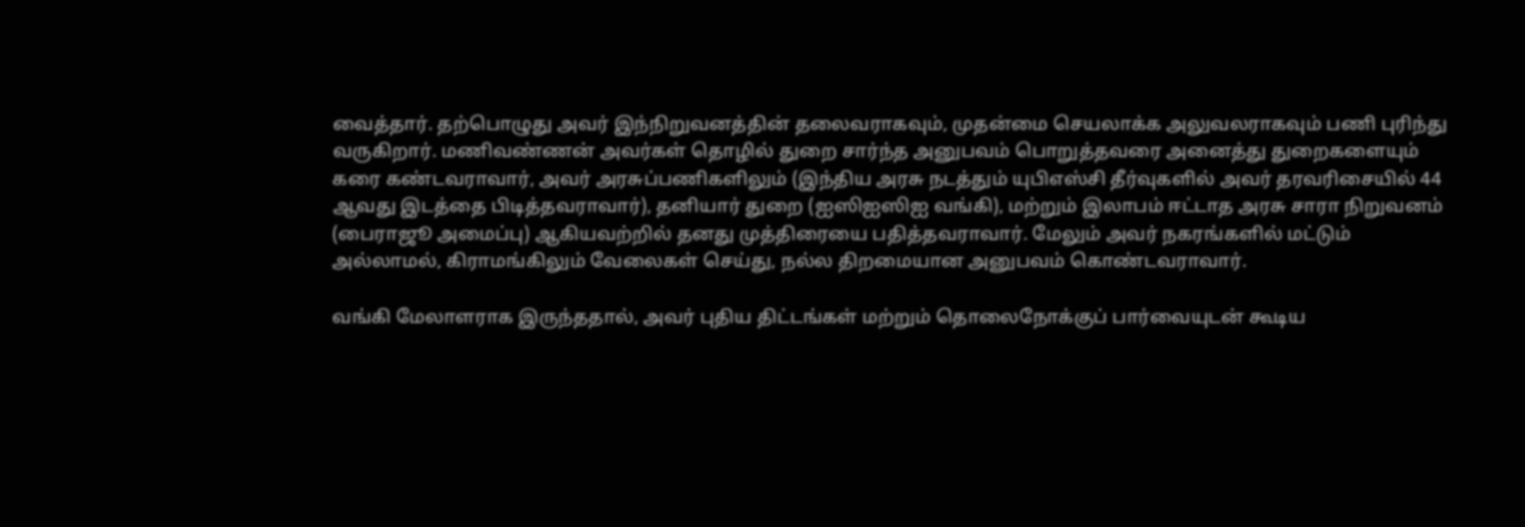வைத்தார். தற்பொழுது அவர் இந்நிறுவனத்தின் தலைவராகவும், முதன்மை செயலாக்க அலுவலராகவும் பணி புரிந்து வருகிறார். மணிவண்ணன் அவர்கள் தொழில் துறை சார்ந்த அனுபவம் பொறுத்தவரை அனைத்து துறைகளையும் கரை கண்டவராவார், அவர் அரசுப்பணிகளிலும் (இந்திய அரசு நடத்தும் யுபிஎஸ்சி தீர்வுகளில் அவர் தரவரிசையில் 44 ஆவது இடத்தை பிடித்தவராவார்), தனியார் துறை (ஐஸிஐஸிஐ வங்கி), மற்றும் இலாபம் ஈட்டாத அரசு சாரா நிறுவனம் (பைராஜூ அமைப்பு) ஆகியவற்றில் தனது முத்திரையை பதித்தவராவார். மேலும் அவர் நகரங்களில் மட்டும் அல்லாமல், கிராமங்கிலும் வேலைகள் செய்து, நல்ல திறமையான அனுபவம் கொண்டவராவார்.

வங்கி மேலாளராக இருந்ததால், அவர் புதிய திட்டங்கள் மற்றும் தொலைநோக்குப் பார்வையுடன் கூடிய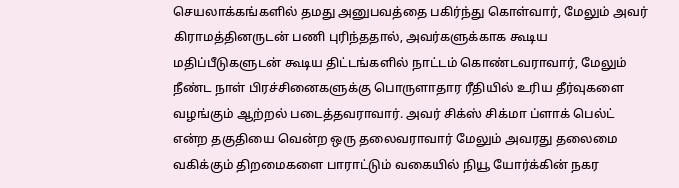செயலாக்கங்களில் தமது அனுபவத்தை பகிர்ந்து கொள்வார், மேலும் அவர் கிராமத்தினருடன் பணி புரிந்ததால், அவர்களுக்காக கூடிய மதிப்பீடுகளுடன் கூடிய திட்டங்களில் நாட்டம் கொண்டவராவார், மேலும் நீண்ட நாள் பிரச்சினைகளுக்கு பொருளாதார ரீதியில் உரிய தீர்வுகளை வழங்கும் ஆற்றல் படைத்தவராவார். அவர் சிக்ஸ் சிக்மா ப்ளாக் பெல்ட் என்ற தகுதியை வென்ற ஒரு தலைவராவார் மேலும் அவரது தலைமை வகிக்கும் திறமைகளை பாராட்டும் வகையில் நியூ யோர்க்கின் நகர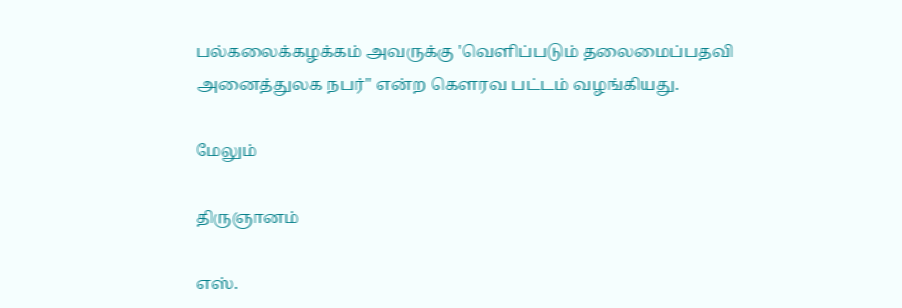பல்கலைக்கழக்கம் அவருக்கு 'வெளிப்படும் தலைமைப்பதவி அனைத்துலக நபர்" என்ற கௌரவ பட்டம் வழங்கியது.

மேலும்

திருஞானம்

எஸ்.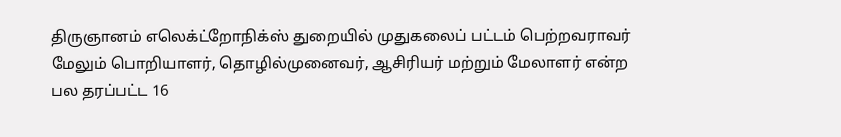திருஞானம் எலெக்ட்றோநிக்ஸ் துறையில் முதுகலைப் பட்டம் பெற்றவராவர் மேலும் பொறியாளர், தொழில்முனைவர், ஆசிரியர் மற்றும் மேலாளர் என்ற பல தரப்பட்ட 16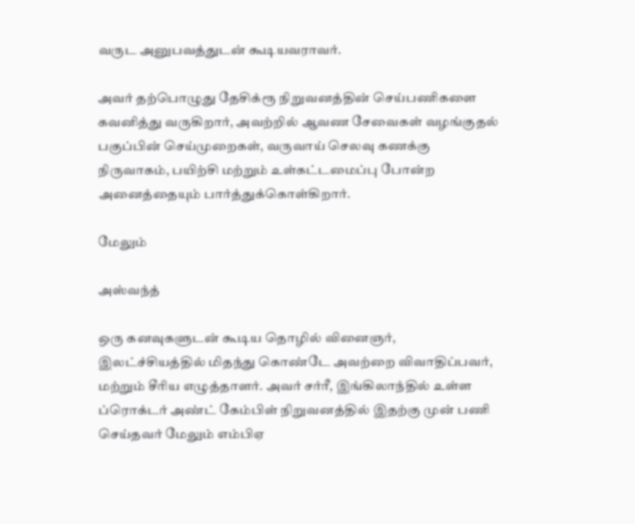வருட அனுபவத்துடன் கூடியவராவர்.

அவர் தற்பொழுது தேசிக்ரூ நிறுவனத்தின் செய்பணிகளை கவனித்து வருகிறார், அவற்றில் ஆவண சேவைகள் வழங்குதல் பகுப்பின் செய்முறைகள், வருவாய் செலவு கணக்கு நிருவாகம், பயிற்சி மற்றும் உள்கட்டமைப்பு போன்ற அனைத்தையும் பார்த்துக்கொள்கிறார்.

மேலும்

அஸ்வந்த்

ஒரு கனவுகளுடன் கூடிய தொழில் வினைஞர், இலட்ச்சியத்தில் மிதந்து கொண்டே அவற்றை விவாதிப்பவர், மற்றும் சீரிய எழுத்தாளர். அவர் சர்ரீ, இங்கிலாந்தில் உள்ள ப்ரொக்டர் அண்ட் கேம்பிள் நிறுவனத்தில் இதற்கு முன் பணி செய்தவர் மேலும் எம்பிஏ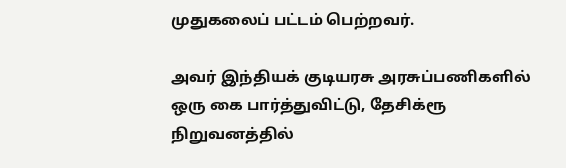முதுகலைப் பட்டம் பெற்றவர்.

அவர் இந்தியக் குடியரசு அரசுப்பணிகளில் ஒரு கை பார்த்துவிட்டு, தேசிக்ரூ நிறுவனத்தில்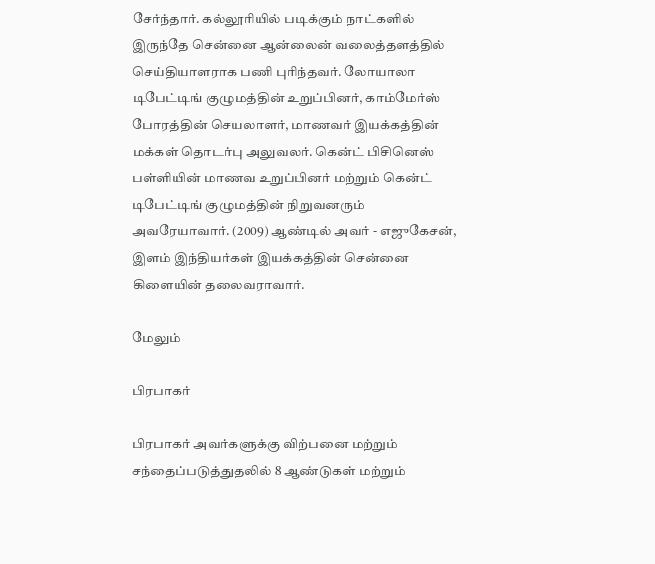சேர்ந்தார். கல்லூரியில் படிக்கும் நாட்களில் இருந்தே சென்னை ஆன்லைன் வலைத்தளத்தில் செய்தியாளராக பணி புரிந்தவர். லோயாலா டிபேட்டிங் குழுமத்தின் உறுப்பினர், காம்மேர்ஸ் போரத்தின் செயலாளர், மாணவர் இயக்கத்தின் மக்கள் தொடர்பு அலுவலர். கென்ட் பிசினெஸ் பள்ளியின் மாணவ உறுப்பினர் மற்றும் கென்ட் டிபேட்டிங் குழுமத்தின் நிறுவனரும் அவரேயாவார். (2009) ஆண்டில் அவர் - எஜுகேசன், இளம் இந்தியர்கள் இயக்கத்தின் சென்னை கிளையின் தலைவராவார்.

மேலும்

பிரபாகர்

பிரபாகர் அவர்களுக்கு விற்பனை மற்றும் சந்தைப்படுத்துதலில் 8 ஆண்டுகள் மற்றும்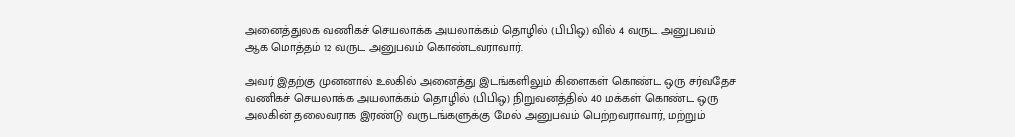அனைத்துலக வணிகச் செயலாக்க அயலாக்கம் தொழில் (பிபிஒ) வில் 4 வருட அனுபவம் ஆக மொத்தம் 12 வருட அனுபவம் கொண்டவராவார்.

அவர் இதற்கு முனனால் உலகில் அனைத்து இடங்களிலும் கிளைகள் கொண்ட ஒரு சர்வதேச வணிகச் செயலாக்க அயலாக்கம் தொழில் (பிபிஒ) நிறுவனத்தில் 40 மக்கள் கொண்ட ஒரு அலகின் தலைவராக இரண்டு வருடங்களுக்கு மேல் அனுபவம் பெற்றவராவார், மற்றும்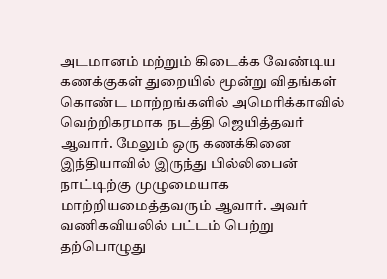அடமானம் மற்றும் கிடைக்க வேண்டிய கணக்குகள் துறையில் மூன்று விதங்கள் கொண்ட மாற்றங்களில் அமெரிக்காவில் வெற்றிகரமாக நடத்தி ஜெயித்தவர் ஆவார். மேலும் ஒரு கணக்கினை இந்தியாவில் இருந்து பில்லிபைன் நாட்டிற்கு முழுமையாக மாற்றியமைத்தவரும் ஆவார். அவர் வணிகவியலில் பட்டம் பெற்று தற்பொழுது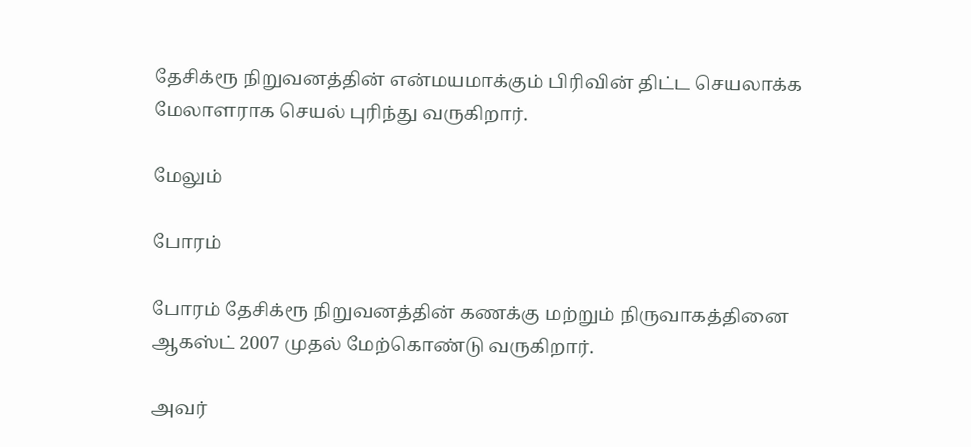தேசிக்ரூ நிறுவனத்தின் என்மயமாக்கும் பிரிவின் திட்ட செயலாக்க மேலாளராக செயல் புரிந்து வருகிறார்.

மேலும்

போரம்

போரம் தேசிக்ரூ நிறுவனத்தின் கணக்கு மற்றும் நிருவாகத்தினை ஆகஸ்ட் 2007 முதல் மேற்கொண்டு வருகிறார்.

அவர்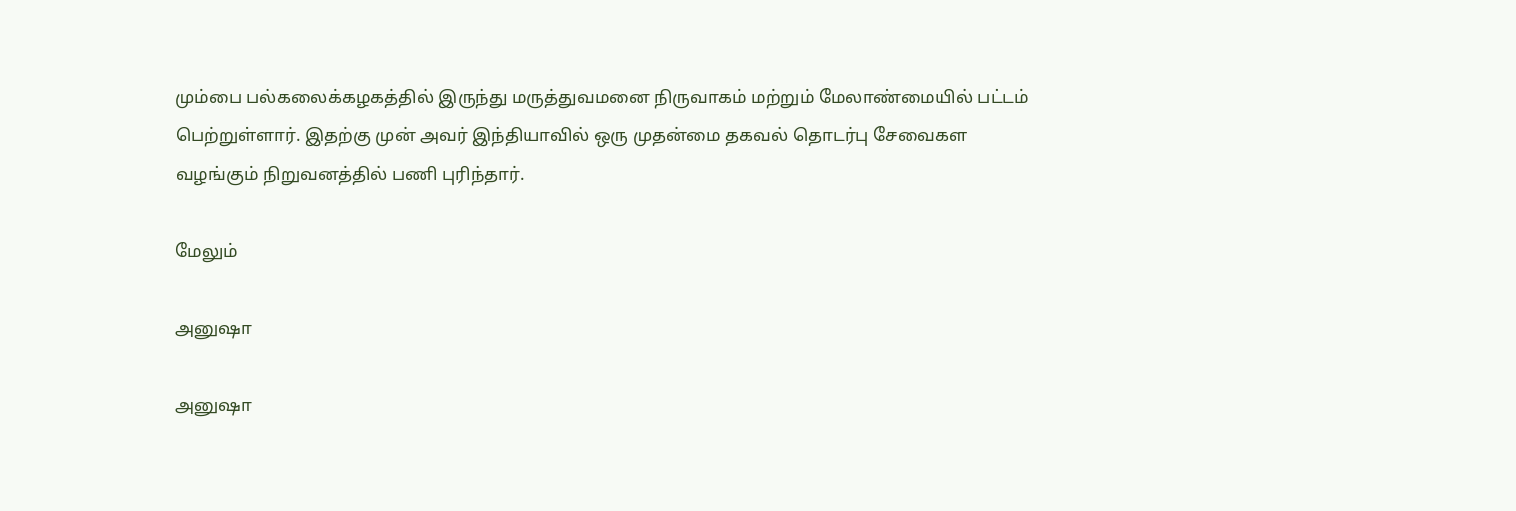மும்பை பல்கலைக்கழகத்தில் இருந்து மருத்துவமனை நிருவாகம் மற்றும் மேலாண்மையில் பட்டம் பெற்றுள்ளார். இதற்கு முன் அவர் இந்தியாவில் ஒரு முதன்மை தகவல் தொடர்பு சேவைகள வழங்கும் நிறுவனத்தில் பணி புரிந்தார்.

மேலும்

அனுஷா

அனுஷா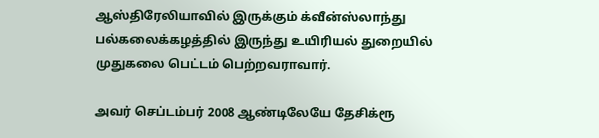ஆஸ்திரேலியாவில் இருக்கும் க்வீன்ஸ்லாந்து பல்கலைக்கழத்தில் இருந்து உயிரியல் துறையில் முதுகலை பெட்டம் பெற்றவராவார்.

அவர் செப்டம்பர் 2008 ஆண்டிலேயே தேசிக்ரூ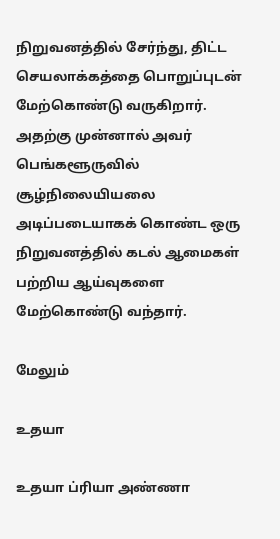நிறுவனத்தில் சேர்ந்து, திட்ட செயலாக்கத்தை பொறுப்புடன் மேற்கொண்டு வருகிறார். அதற்கு முன்னால் அவர் பெங்களூருவில் சூழ்நிலையியலை அடிப்படையாகக் கொண்ட ஒரு நிறுவனத்தில் கடல் ஆமைகள் பற்றிய ஆய்வுகளை மேற்கொண்டு வந்தார்.

மேலும்

உதயா

உதயா ப்ரியா அண்ணா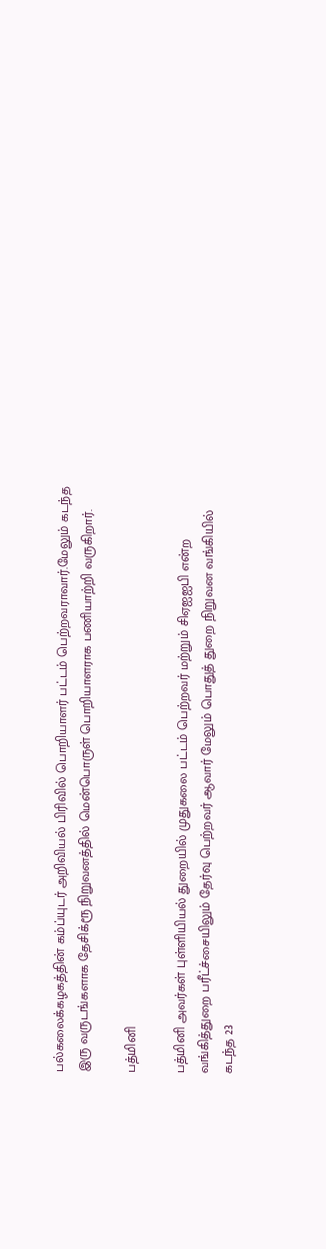பல்கலைக்கழகத்தின் கம்ப்யுடர் அறிவியல் பிரிவில் பொறியாளர் பட்டம் பெற்றவராவார்.மேலும் கடந்த இரு வருடங்களாக தேசிக்ரூ நிறுவனத்தில் மென்பொருள் பொறியாளராக பணியாற்றி வருகிறார்.

பத்மினி

பத்மினி அவர்கள் புள்ளியியல் துறையில் முதுகலை பட்டம் பெற்றவர் மற்றும் சிஏஐஐபி என்ற வங்கித்துறை பரீட்ச்சையிலும் தேர்வு பெற்றவர் ஆவார் மேலும் பொதுத் துறை நிறுவன வங்கியில் கடந்த 23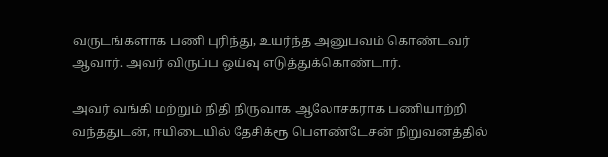வருடங்களாக பணி புரிந்து, உயர்ந்த அனுபவம் கொண்டவர் ஆவார். அவர் விருப்ப ஒய்வு எடுத்துக்கொண்டார்.

அவர் வங்கி மற்றும் நிதி நிருவாக ஆலோசகராக பணியாற்றி வந்ததுடன், ஈயிடையில் தேசிக்ரூ பௌண்டேசன் நிறுவனத்தில்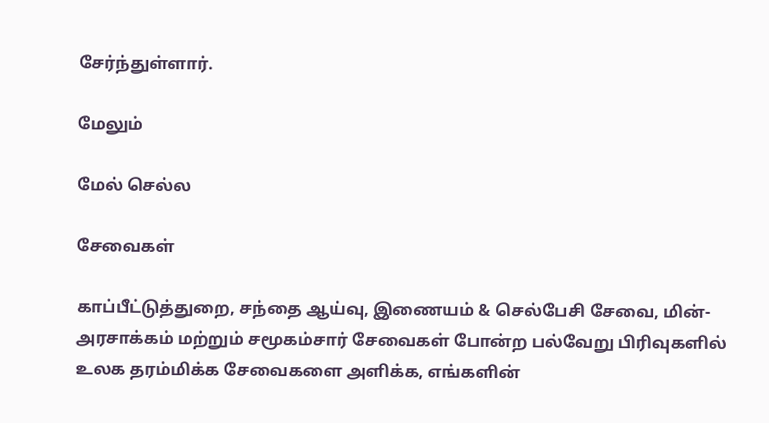சேர்ந்துள்ளார்.

மேலும்

மேல் செல்ல

சேவைகள்

காப்பீட்டுத்துறை, சந்தை ஆய்வு, இணையம் & செல்பேசி சேவை, மின்-அரசாக்கம் மற்றும் சமூகம்சார் சேவைகள் போன்ற பல்வேறு பிரிவுகளில் உலக தரம்மிக்க சேவைகளை அளிக்க, எங்களின்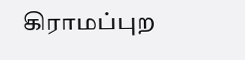கிராமப்புற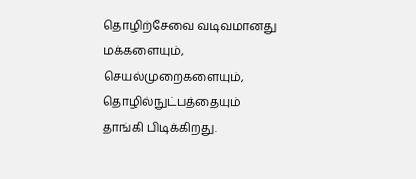தொழிற்சேவை வடிவமானது மக்களையும், செயல்முறைகளையும், தொழில்நுட்பத்தையும் தாங்கி பிடிக்கிறது.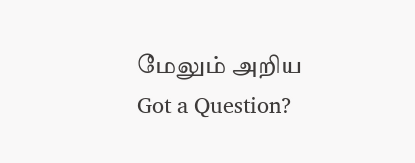மேலும் அறிய
Got a Question?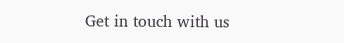Get in touch with us